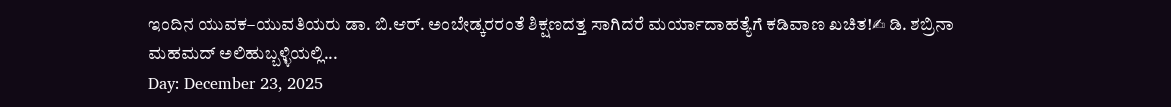ಇಂದಿನ ಯುವಕ–ಯುವತಿಯರು ಡಾ. ಬಿ.ಆರ್. ಅಂಬೇಡ್ಕರರಂತೆ ಶಿಕ್ಷಣದತ್ತ ಸಾಗಿದರೆ ಮರ್ಯಾದಾಹತ್ಯೆಗೆ ಕಡಿವಾಣ ಖಚಿತ!✍ ಡಿ. ಶಬ್ರಿನಾ ಮಹಮದ್ ಅಲಿಹುಬ್ಬಳ್ಳಿಯಲ್ಲಿ...
Day: December 23, 2025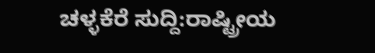ಚಳ್ಳಕೆರೆ ಸುದ್ದಿ:ರಾಷ್ಟ್ರೀಯ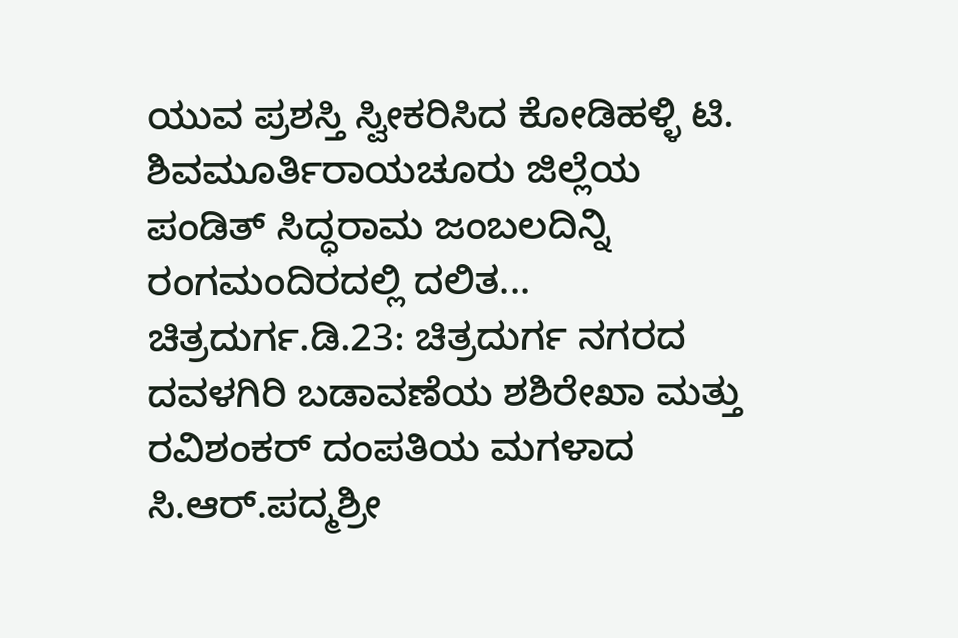ಯುವ ಪ್ರಶಸ್ತಿ ಸ್ವೀಕರಿಸಿದ ಕೋಡಿಹಳ್ಳಿ ಟಿ. ಶಿವಮೂರ್ತಿರಾಯಚೂರು ಜಿಲ್ಲೆಯ ಪಂಡಿತ್ ಸಿದ್ಧರಾಮ ಜಂಬಲದಿನ್ನಿ ರಂಗಮಂದಿರದಲ್ಲಿ ದಲಿತ...
ಚಿತ್ರದುರ್ಗ.ಡಿ.23: ಚಿತ್ರದುರ್ಗ ನಗರದ ದವಳಗಿರಿ ಬಡಾವಣೆಯ ಶಶಿರೇಖಾ ಮತ್ತು ರವಿಶಂಕರ್ ದಂಪತಿಯ ಮಗಳಾದ ಸಿ.ಆರ್.ಪದ್ಮಶ್ರೀ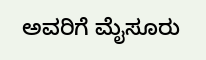ಅವರಿಗೆ ಮೈಸೂರು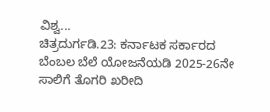ವಿಶ್ವ...
ಚಿತ್ರದುರ್ಗಡಿ.23: ಕರ್ನಾಟಕ ಸರ್ಕಾರದ ಬೆಂಬಲ ಬೆಲೆ ಯೋಜನೆಯಡಿ 2025-26ನೇ ಸಾಲಿಗೆ ತೊಗರಿ ಖರೀದಿ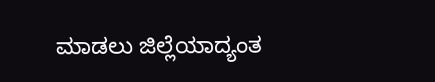ಮಾಡಲು ಜಿಲ್ಲೆಯಾದ್ಯಂತ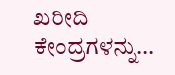ಖರೀದಿ ಕೇಂದ್ರಗಳನ್ನು...